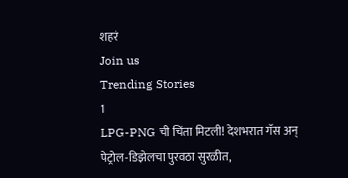शहरं
Join us
Trending Stories
1
LPG-PNG ची चिंता मिटली! देशभरात गॅस अन् पेट्रोल-डिझेलचा पुरवठा सुरळीत,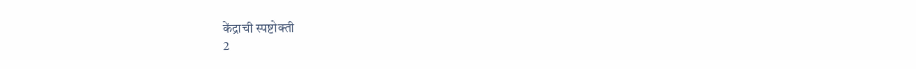केंद्राची स्पष्टोक्ती
2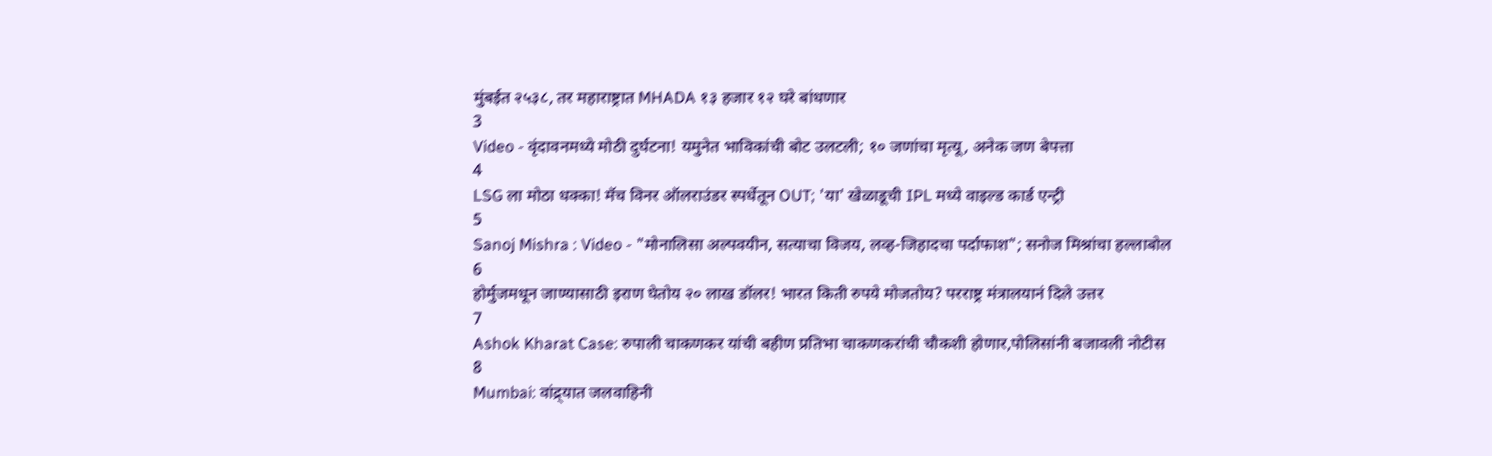मुंबईत २५३८, तर महाराष्ट्रात MHADA १३ हजार १२ घरे बांधणार
3
Video - वृंदावनमध्ये मोठी दुर्घटना! यमुनेत भाविकांची बोट उलटली; १० जणांचा मृत्यू, अनेक जण बेपत्ता
4
LSG ला मोठा धक्का! मॅच विनर ऑलराउंडर स्पर्धेतून OUT; 'या' खेळाडूची IPL मध्ये वाइल्ड कार्ड एन्ट्री
5
Sanoj Mishra : Video - "मोनालिसा अल्पवयीन, सत्याचा विजय, लव्ह-जिहादचा पर्दाफाश"; सनोज मिश्रांचा हल्लाबोल
6
होर्मुजमधून जाण्यासाठी इराण घेतोय २० लाख डॉलर! भारत किती रुपये मोजतोय? परराष्ट्र मंत्रालयानं दिले उत्तर
7
Ashok Kharat Case: रुपाली चाकणकर यांची बहीण प्रतिभा चाकणकरांची चौकशी होणार,पोलिसांनी बजावली नोटीस
8
Mumbai: वांद्र्यात जलवाहिनी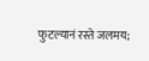फुटल्यानं रस्ते जलमय;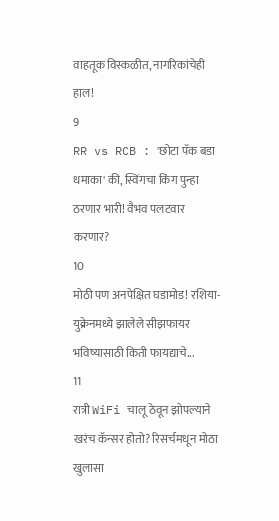वाहतूक विस्कळीत, नागरिकांचेही हाल!
9
RR vs RCB : 'छोटा पॅक बडा धमाका' की, स्विंगचा किंग पुन्हा ठरणार भारी! वैभव पलटवार करणार?
10
मोठी पण अनपेक्षित घडामोड! रशिया-युक्रेनमध्ये झालेले सीझफायर भविष्यासाठी किती फायद्याचे...
11
रात्री WiFi चालू ठेवून झोपल्याने खरंच कॅन्सर होतो? रिसर्चमधून मोठा खुलासा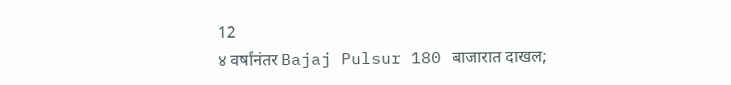12
४ वर्षांनंतर Bajaj Pulsur 180 बाजारात दाखल;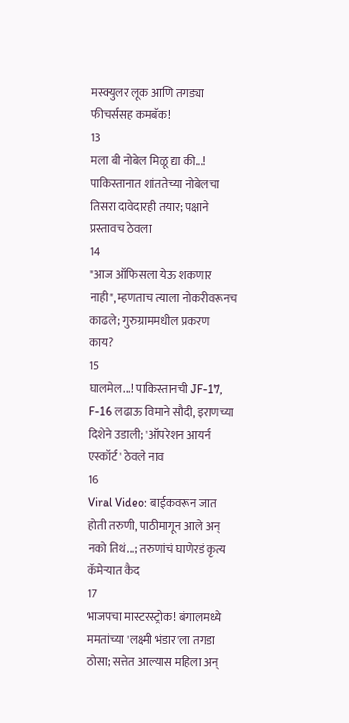मस्क्युलर लूक आणि तगड्या फीचर्ससह कमबॅक!
13
मला बी नोबेल मिळू द्या की...! पाकिस्तानात शांततेच्या नोबेलचा तिसरा दावेदारही तयार; पक्षाने प्रस्तावच ठेवला
14
"आज ऑफिसला येऊ शकणार नाही", म्हणताच त्याला नोकरीवरूनच काढले; गुरुग्राममधील प्रकरण काय?
15
घालमेल...! पाकिस्तानची JF-17, F-16 लढाऊ विमाने सौदी, इराणच्या दिशेने उडाली; 'ऑपरेशन आयर्न एस्कॉर्ट' ठेवले नाव
16
Viral Video: बाईकवरून जात होती तरुणी, पाठीमागून आले अन् नको तिथं...; तरुणांचं घाणेरडं कृत्य कॅमेऱ्यात कैद
17
भाजपचा मास्टरस्ट्रोक! बंगालमध्ये ममतांच्या 'लक्ष्मी भंडार'ला तगडा ठोसा; सत्तेत आल्यास महिला अन्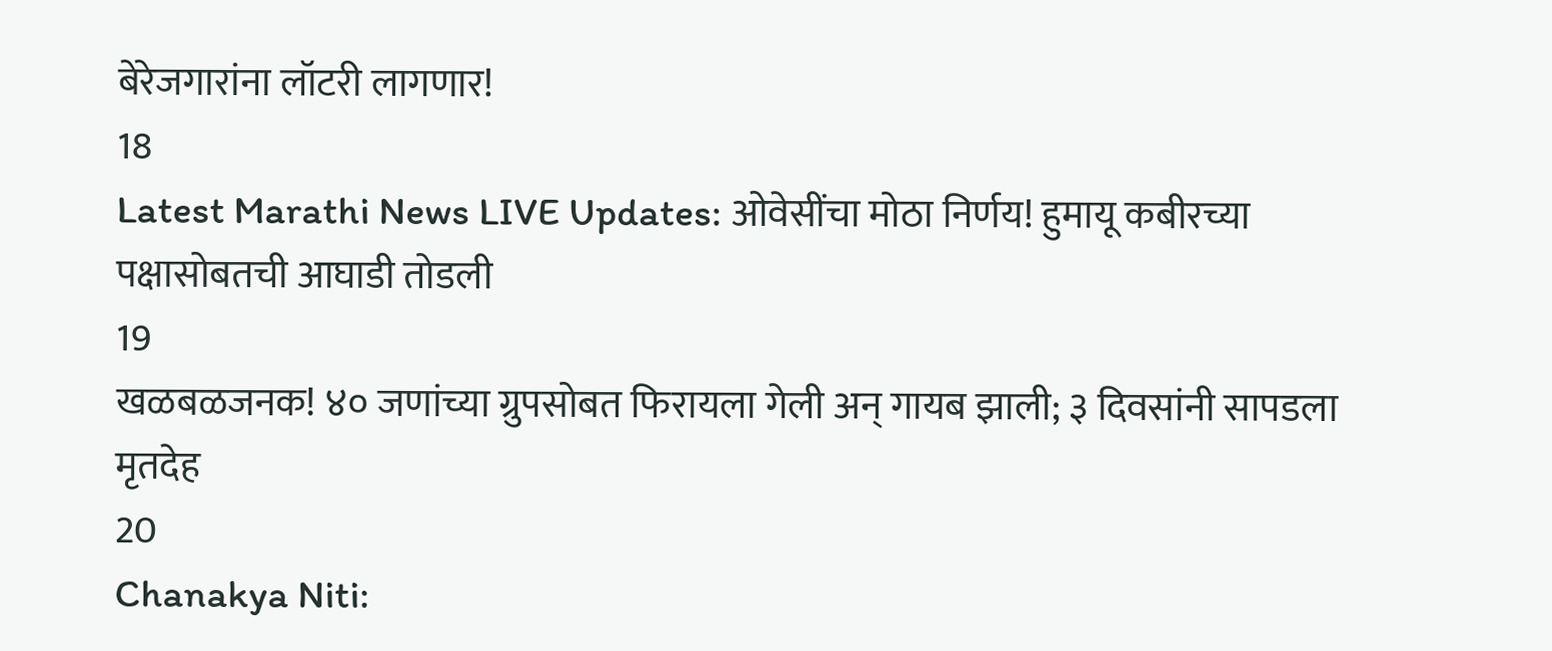बेरेजगारांना लॉटरी लागणार!
18
Latest Marathi News LIVE Updates: ओवेसींचा मोठा निर्णय! हुमायू कबीरच्या पक्षासोबतची आघाडी तोडली
19
खळबळजनक! ४० जणांच्या ग्रुपसोबत फिरायला गेली अन् गायब झाली; ३ दिवसांनी सापडला मृतदेह
20
Chanakya Niti: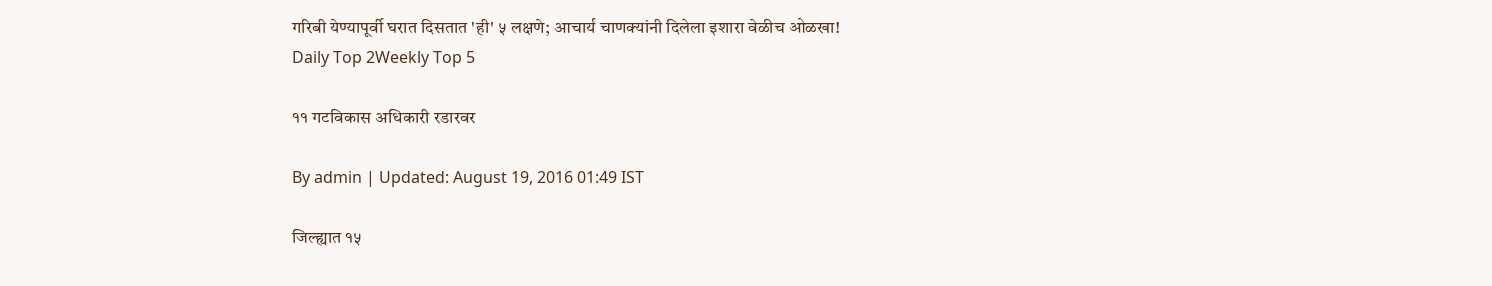गरिबी येण्यापूर्वी घरात दिसतात 'ही' ५ लक्षणे; आचार्य चाणक्यांनी दिलेला इशारा वेळीच ओळखा!
Daily Top 2Weekly Top 5

११ गटविकास अधिकारी रडारवर

By admin | Updated: August 19, 2016 01:49 IST

जिल्ह्यात १५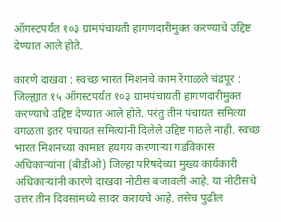ऑगस्टपर्यंत १०३ ग्रामपंचायती हागणदारीमुक्त करण्याचे उद्दिष्ट देण्यात आले होते.

कारणे दाखवा : स्वच्छ भारत मिशनचे काम रेंगाळले चंद्रपूर : जिल्ह्यात १५ ऑगस्टपर्यंत १०३ ग्रामपंचायती हागणदारीमुक्त करण्याचे उद्दिष्ट देण्यात आले होते. परंतु तीन पंचायत समित्या वगळता इतर पंचायत समित्यांनी दिलेले उद्दिष्ट गाठले नाही. स्वच्छ भारत मिशनच्या कामात हयगय करणाऱ्या गडविकास अधिकाऱ्यांना (बीडीओ) जिल्हा परिषदेच्या मुख्य कार्यकारी अधिकाऱ्यांनी कारणे दाखवा नोटीस बजावली आहे. या नोटीसचे उत्तर तीन दिवसांमध्ये सादर करायचे आहे. तसेच पुढील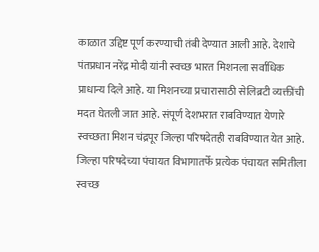काळात उद्दिष्ट पूर्ण करण्याची तंबी देण्यात आली आहे. देशाचे पंतप्रधान नरेंद्र मोदी यांनी स्वच्छ भारत मिशनला सर्वाधिक प्राधान्य दिले आहे. या मिशनच्या प्रचारासाठी सेलिब्रटी व्यक्तींची मदत घेतली जात आहे. संपूर्ण देशभरात राबविण्यात येणारे स्वच्छता मिशन चंद्रपूर जिल्हा परिषदेतही राबविण्यात येत आहे. जिल्हा परिषदेच्या पंचायत विभागातर्फे प्रत्येक पंचायत समितीला स्वच्छ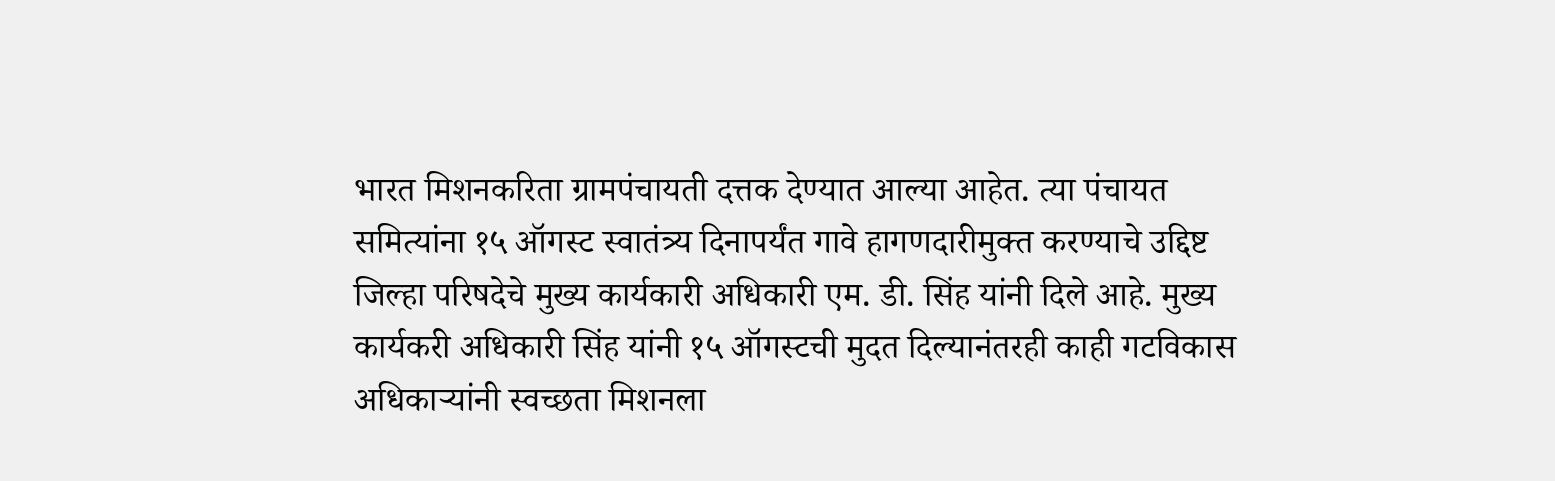भारत मिशनकरिता ग्रामपंचायती दत्तक देण्यात आल्या आहेत. त्या पंचायत समित्यांना १५ ऑगस्ट स्वातंत्र्य दिनापर्यंत गावे हागणदारीमुक्त करण्याचे उद्दिष्ट जिल्हा परिषदेचे मुख्य कार्यकारी अधिकारी एम. डी. सिंह यांनी दिले आहे. मुख्य कार्यकरी अधिकारी सिंह यांनी १५ ऑगस्टची मुदत दिल्यानंतरही काही गटविकास अधिकाऱ्यांनी स्वच्छता मिशनला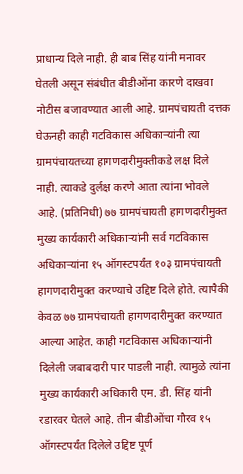प्राधान्य दिले नाही. ही बाब सिंह यांनी मनावर घेतली असून संबंधीत बीडीओंना कारणे दाखवा नोटीस बजावण्यात आली आहे. ग्रामपंचायती दत्तक घेऊनही काही गटविकास अधिकाऱ्यांनी त्या ग्रामपंचायतच्या हागणदारीमुक्तीकडे लक्ष दिले नाही. त्याकडे दुर्लक्ष करणे आता त्यांना भोवले आहे. (प्रतिनिधी) ७७ ग्रामपंचायती हागणदारीमुक्त मुख्य कार्यकारी अधिकाऱ्यांनी सर्व गटविकास अधिकाऱ्यांना १५ ऑगस्टपर्यंत १०३ ग्रामपंचायती हागणदारीमुक्त करण्याचे उद्दिष्ट दिले होते. त्यापैकी केवळ ७७ ग्रामपंचायती हागणदारीमुक्त करण्यात आल्या आहेत. काही गटविकास अधिकाऱ्यांनी दिलेली जबाबदारी पार पाडली नाही. त्यामुळे त्यांना मुख्य कार्यकारी अधिकारी एम. डी. सिंह यांनी रडारवर घेतले आहे. तीन बीडीओंचा गौरव १५ ऑगस्टपर्यंत दिलेले उद्दिष्ट पूर्ण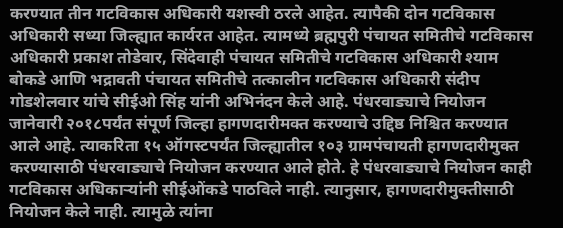करण्यात तीन गटविकास अधिकारी यशस्वी ठरले आहेत. त्यापैकी दोन गटविकास अधिकारी सध्या जिल्ह्यात कार्यरत आहेत. त्यामध्ये ब्रह्मपुरी पंचायत समितीचे गटविकास अधिकारी प्रकाश तोडेवार, सिंदेवाही पंचायत समितीचे गटविकास अधिकारी श्याम बोकडे आणि भद्रावती पंचायत समितीचे तत्कालीन गटविकास अधिकारी संदीप गोडशेलवार यांचे सीईओ सिंह यांनी अभिनंदन केले आहे. पंधरवाड्याचे नियोजन जानेवारी २०१८पर्यंत संपूर्ण जिल्हा हागणदारीमक्त करण्याचे उद्दिष्ठ निश्चित करण्यात आले आहे. त्याकरिता १५ ऑगस्टपर्यंत जिल्ह्यातील १०३ ग्रामपंचायती हागणदारीमुक्त करण्यासाठी पंधरवाड्याचे नियोजन करण्यात आले होते. हे पंधरवाड्याचे नियोजन काही गटविकास अधिकाऱ्यांनी सीईओंकडे पाठविले नाही. त्यानुसार, हागणदारीमुक्तीसाठी नियोजन केले नाही. त्यामुळे त्यांना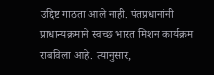उद्दिष्ट गाठता आले नाही. पंतप्रधानांनी प्राधान्यक्रमाने स्वच्छ भारत मिशन कार्यक्रम राबविला आहे. त्यानुसार,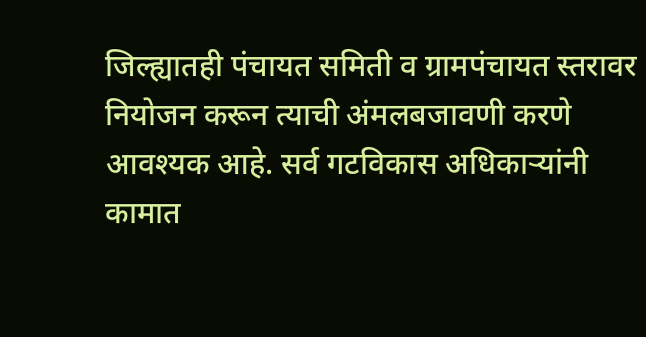जिल्ह्यातही पंचायत समिती व ग्रामपंचायत स्तरावर नियोजन करून त्याची अंमलबजावणी करणे आवश्यक आहे. सर्व गटविकास अधिकाऱ्यांनी कामात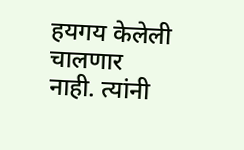हयगय केलेली चालणार नाही. त्यांनी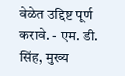वेळेत उद्दिष्ट पूर्ण करावे. - एम. डी. सिंह, मुख्य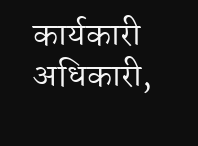कार्यकारी अधिकारी,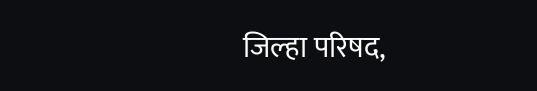जिल्हा परिषद,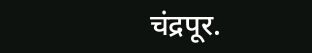चंद्रपूर.